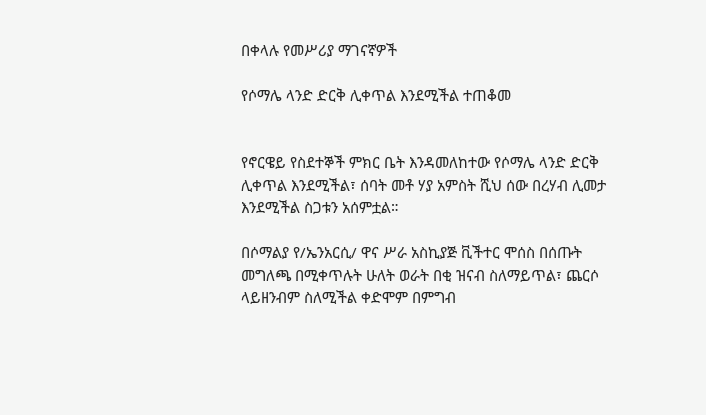በቀላሉ የመሥሪያ ማገናኛዎች

የሶማሌ ላንድ ድርቅ ሊቀጥል እንደሚችል ተጠቆመ


የኖርዌይ የስደተኞች ምክር ቤት እንዳመለከተው የሶማሌ ላንድ ድርቅ ሊቀጥል እንደሚችል፣ ሰባት መቶ ሃያ አምስት ሺህ ሰው በረሃብ ሊመታ እንደሚችል ስጋቱን አሰምቷል።

በሶማልያ የ/ኤንአርሲ/ ዋና ሥራ አስኪያጅ ቪችተር ሞሰስ በሰጡት መግለጫ በሚቀጥሉት ሁለት ወራት በቂ ዝናብ ስለማይጥል፣ ጨርሶ ላይዘንብም ስለሚችል ቀድሞም በምግብ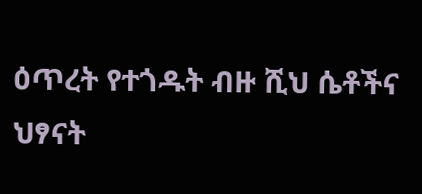ዕጥረት የተጎዱት ብዙ ሺህ ሴቶችና ህፃናት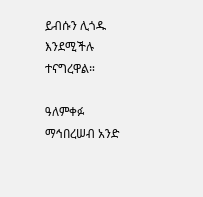ይብሱን ሊጎዱ እንደሚችሉ ተናግረዋል።

ዓለምቀፉ ማኅበረሠብ አንድ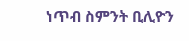ነጥብ ስምንት ቢሊዮን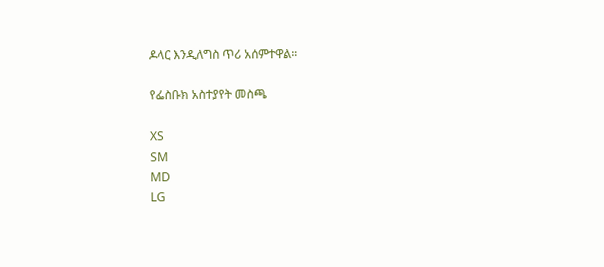ዶላር እንዲለግስ ጥሪ አሰምተዋል።

የፌስቡክ አስተያየት መስጫ

XS
SM
MD
LG